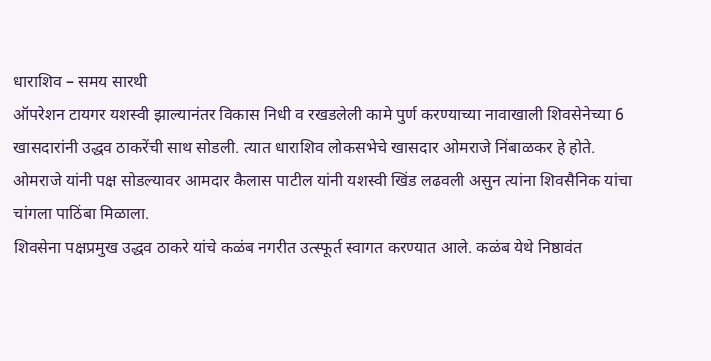धाराशिव – समय सारथी
ऑपरेशन टायगर यशस्वी झाल्यानंतर विकास निधी व रखडलेली कामे पुर्ण करण्याच्या नावाखाली शिवसेनेच्या 6 खासदारांनी उद्धव ठाकरेंची साथ सोडली. त्यात धाराशिव लोकसभेचे खासदार ओमराजे निंबाळकर हे होते. ओमराजे यांनी पक्ष सोडल्यावर आमदार कैलास पाटील यांनी यशस्वी खिंड लढवली असुन त्यांना शिवसैनिक यांचा चांगला पाठिंबा मिळाला.
शिवसेना पक्षप्रमुख उद्धव ठाकरे यांचे कळंब नगरीत उत्स्फूर्त स्वागत करण्यात आले. कळंब येथे निष्ठावंत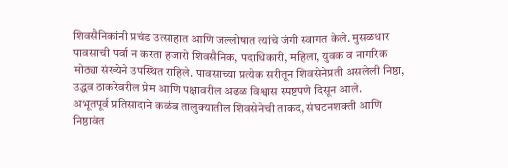शिवसैनिकांनी प्रचंड उत्साहात आणि जल्लोषात त्यांचे जंगी स्वागत केले. मुसळधार पावसाची पर्वा न करता हजारो शिवसैनिक, पदाधिकारी, महिला, युवक व नागरिक मोठ्या संख्येने उपस्थित राहिले. पावसाच्या प्रत्येक सरीतून शिवसेनेप्रती असलेली निष्ठा, उद्धव ठाकरेवरील प्रेम आणि पक्षावरील अढळ विश्वास स्पष्टपणे दिसून आले.
अभूतपूर्व प्रतिसादाने कळंब तालुक्यातील शिवसेनेची ताकद, संघटनशक्ती आणि निष्ठावंत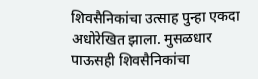शिवसैनिकांचा उत्साह पुन्हा एकदा अधोरेखित झाला. मुसळधार पाऊसही शिवसैनिकांचा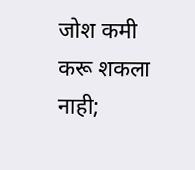जोश कमी करू शकला नाही;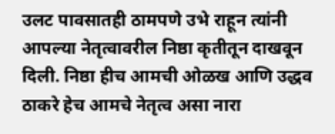उलट पावसातही ठामपणे उभे राहून त्यांनी आपल्या नेतृत्वावरील निष्ठा कृतीतून दाखवून दिली. निष्ठा हीच आमची ओळख आणि उद्धव ठाकरे हेच आमचे नेतृत्व असा नारा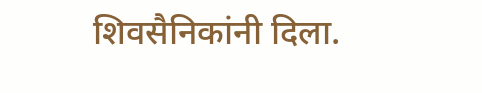शिवसैनिकांनी दिला.